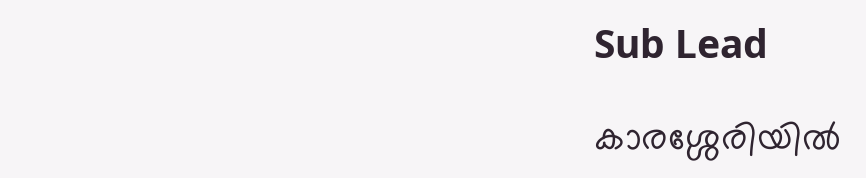Sub Lead

കാരശ്ശേരിയില്‍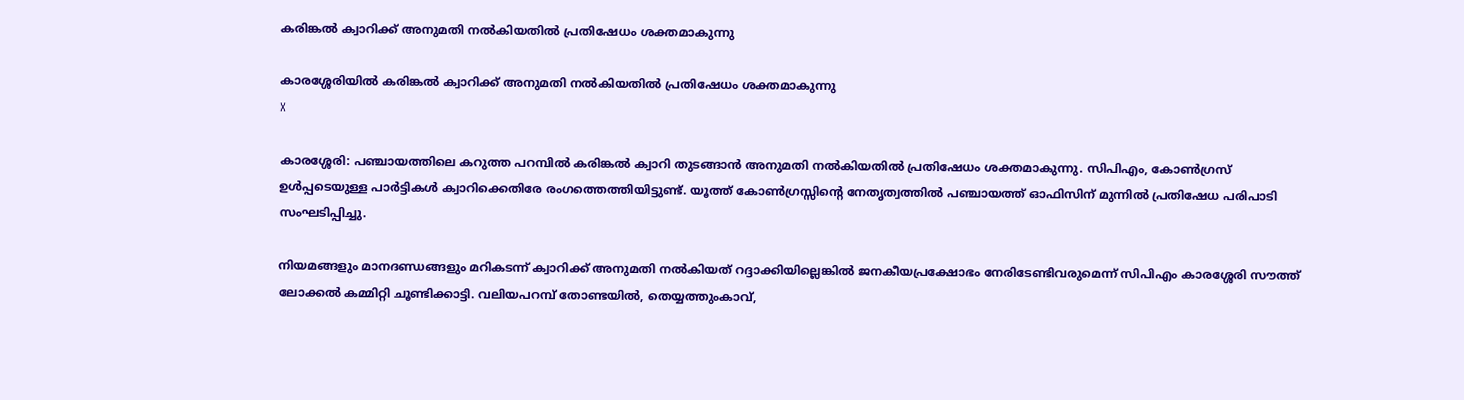കരിങ്കല്‍ ക്വാറിക്ക് അനുമതി നല്‍കിയതില്‍ പ്രതിഷേധം ശക്തമാകുന്നു

കാരശ്ശേരിയില്‍ കരിങ്കല്‍ ക്വാറിക്ക് അനുമതി നല്‍കിയതില്‍ പ്രതിഷേധം ശക്തമാകുന്നു
X

കാരശ്ശേരി: പഞ്ചായത്തിലെ കറുത്ത പറമ്പില്‍ കരിങ്കല്‍ ക്വാറി തുടങ്ങാന്‍ അനുമതി നല്‍കിയതില്‍ പ്രതിഷേധം ശക്തമാകുന്നു. സിപിഎം, കോണ്‍ഗ്രസ് ഉള്‍പ്പടെയുള്ള പാര്‍ട്ടികള്‍ ക്വാറിക്കെതിരേ രംഗത്തെത്തിയിട്ടുണ്ട്. യൂത്ത് കോണ്‍ഗ്രസ്സിന്റെ നേതൃത്വത്തില്‍ പഞ്ചായത്ത് ഓഫിസിന് മുന്നില്‍ പ്രതിഷേധ പരിപാടി സംഘടിപ്പിച്ചു.

നിയമങ്ങളും മാനദണ്ഡങ്ങളും മറികടന്ന് ക്വാറിക്ക് അനുമതി നല്‍കിയത് റദ്ദാക്കിയില്ലെങ്കില്‍ ജനകീയപ്രക്ഷോഭം നേരിടേണ്ടിവരുമെന്ന് സിപിഎം കാരശ്ശേരി സൗത്ത് ലോക്കല്‍ കമ്മിറ്റി ചൂണ്ടിക്കാട്ടി. വലിയപറമ്പ് തോണ്ടയില്‍, തെയ്യത്തുംകാവ്,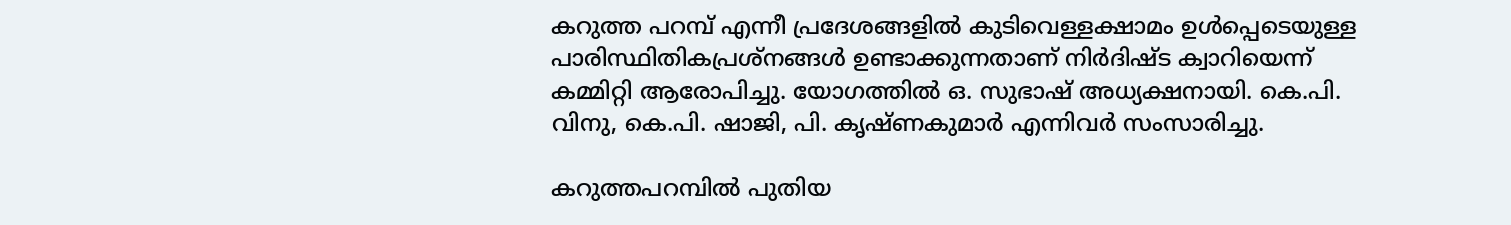കറുത്ത പറമ്പ് എന്നീ പ്രദേശങ്ങളില്‍ കുടിവെള്ളക്ഷാമം ഉള്‍പ്പെടെയുള്ള പാരിസ്ഥിതികപ്രശ്‌നങ്ങള്‍ ഉണ്ടാക്കുന്നതാണ് നിര്‍ദിഷ്ട ക്വാറിയെന്ന് കമ്മിറ്റി ആരോപിച്ചു. യോഗത്തില്‍ ഒ. സുഭാഷ് അധ്യക്ഷനായി. കെ.പി. വിനു, കെ.പി. ഷാജി, പി. കൃഷ്ണകുമാര്‍ എന്നിവര്‍ സംസാരിച്ചു.

കറുത്തപറമ്പില്‍ പുതിയ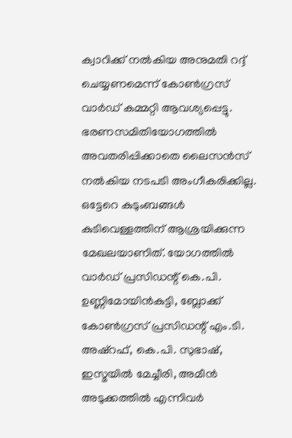ക്വാറിക്ക് നല്‍കിയ അനുമതി റദ്ദ് ചെയ്യണമെന്ന് കോണ്‍ഗ്രസ് വാര്‍ഡ് കമ്മറ്റി ആവശ്യപ്പെട്ടു. ഭരണസമിതിയോഗത്തില്‍ അവതരിപ്പിക്കാതെ ലൈസന്‍സ് നല്‍കിയ നടപടി അംഗീകരിക്കില്ല. ഒട്ടേറെ കുടുംബങ്ങള്‍ കുടിവെള്ളത്തിന് ആശ്രയിക്കുന്ന മേഖലയാണിത്. യോഗത്തില്‍ വാര്‍ഡ് പ്രസിഡന്റ് കെ.പി. ഉണ്ണിമോയിന്‍കുട്ടി, ബ്ലോക്ക് കോണ്‍ഗ്രസ് പ്രസിഡന്റ് എം.ടി. അഷ്‌റഫ്, കെ.പി. സുഭാഷ്, ഇസ്മയില്‍ മേച്ചീരി, അമീന്‍ അടുക്കത്തില്‍ എന്നിവര്‍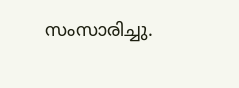സംസാരിച്ചു.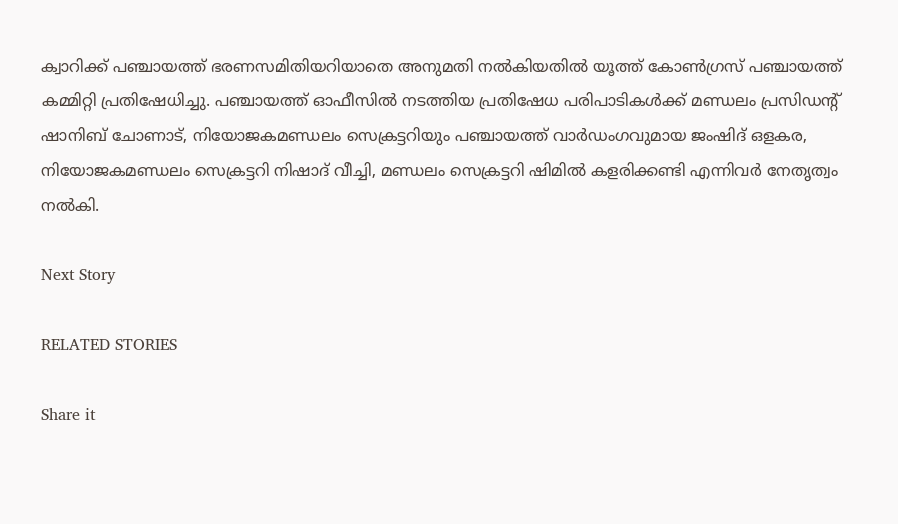ക്വാറിക്ക് പഞ്ചായത്ത് ഭരണസമിതിയറിയാതെ അനുമതി നല്‍കിയതില്‍ യൂത്ത് കോണ്‍ഗ്രസ് പഞ്ചായത്ത് കമ്മിറ്റി പ്രതിഷേധിച്ചു. പഞ്ചായത്ത് ഓഫീസില്‍ നടത്തിയ പ്രതിഷേധ പരിപാടികള്‍ക്ക് മണ്ഡലം പ്രസിഡന്റ് ഷാനിബ് ചോണാട്, നിയോജകമണ്ഡലം സെക്രട്ടറിയും പഞ്ചായത്ത് വാര്‍ഡംഗവുമായ ജംഷിദ് ഒളകര, നിയോജകമണ്ഡലം സെക്രട്ടറി നിഷാദ് വീച്ചി, മണ്ഡലം സെക്രട്ടറി ഷിമില്‍ കളരിക്കണ്ടി എന്നിവര്‍ നേതൃത്വം നല്‍കി.

Next Story

RELATED STORIES

Share it